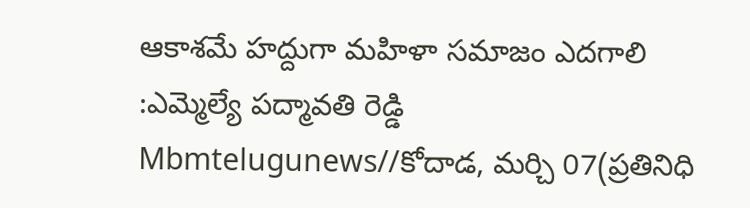ఆకాశమే హద్దుగా మహిళా సమాజం ఎదగాలి
:ఎమ్మెల్యే పద్మావతి రెడ్డి
Mbmtelugunews//కోదాడ, మర్చి 07(ప్రతినిధి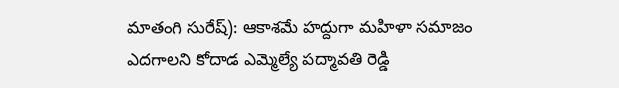మాతంగి సురేష్): ఆకాశమే హద్దుగా మహిళా సమాజం ఎదగాలని కోదాడ ఎమ్మెల్యే పద్మావతి రెడ్డి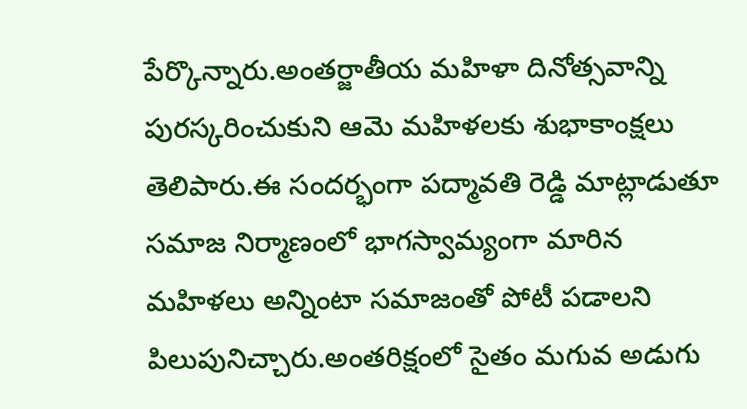పేర్కొన్నారు.అంతర్జాతీయ మహిళా దినోత్సవాన్ని పురస్కరించుకుని ఆమె మహిళలకు శుభాకాంక్షలు తెలిపారు.ఈ సందర్భంగా పద్మావతి రెడ్డి మాట్లాడుతూ సమాజ నిర్మాణంలో భాగస్వామ్యంగా మారిన మహిళలు అన్నింటా సమాజంతో పోటీ పడాలని పిలుపునిచ్చారు.అంతరిక్షంలో సైతం మగువ అడుగు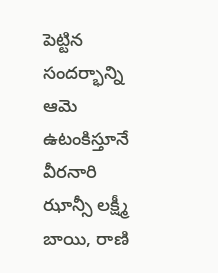పెట్టిన సందర్భాన్ని ఆమె ఉటంకిస్తూనే వీరనారి ఝాన్సీ లక్ష్మీ బాయి, రాణి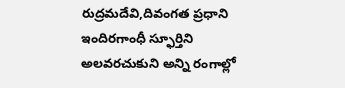రుద్రమదేవి,దివంగత ప్రధాని ఇందిరగాంధీ స్ఫూర్తిని అలవరచుకుని అన్ని రంగాల్లో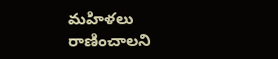మహిళలు రాణించాలని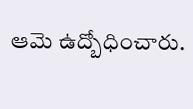ఆమె ఉద్బోధించారు.